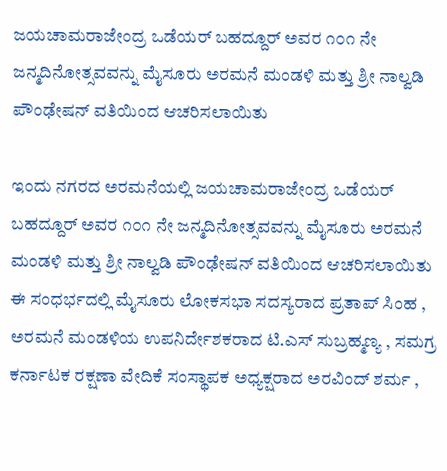ಜಯಚಾಮರಾಜೇಂದ್ರ ಒಡೆಯರ್ ಬಹದ್ದೂರ್ ಅವರ ೧೦೧ ನೇ ಜನ್ಮದಿನೋತ್ಸವವನ್ನು ಮೈಸೂರು ಅರಮನೆ ಮಂಡಳಿ ಮತ್ತು ಶ್ರೀ ನಾಲ್ವಡಿ ಪೌಂಢೇಷನ್ ವತಿಯಿಂದ ಆಚರಿಸಲಾಯಿತು

ಇಂದು ನಗರದ ಅರಮನೆಯಲ್ಲಿ ಜಯಚಾಮರಾಜೇಂದ್ರ ಒಡೆಯರ್ ಬಹದ್ದೂರ್ ಅವರ ೧೦೧ ನೇ ಜನ್ಮದಿನೋತ್ಸವವನ್ನು ಮೈಸೂರು ಅರಮನೆ ಮಂಡಳಿ ಮತ್ತು ಶ್ರೀ ನಾಲ್ವಡಿ ಪೌಂಢೇಷನ್ ವತಿಯಿಂದ ಆಚರಿಸಲಾಯಿತು ಈ ಸಂಧರ್ಭದಲ್ಲಿ ಮೈಸೂರು ಲೋಕಸಭಾ ಸದಸ್ಯರಾದ ಪ್ರತಾಪ್ ಸಿಂಹ , ಅರಮನೆ ಮಂಡಳಿಯ ಉಪನಿರ್ದೇಶಕರಾದ ಟಿ‌.ಎಸ್ ಸುಬ್ರಹ್ಮಣ್ಯ , ಸಮಗ್ರ ಕರ್ನಾಟಕ ರಕ್ಷಣಾ ವೇದಿಕೆ ಸಂಸ್ಥಾಪಕ ಅಧ್ಯಕ್ಷರಾದ ಅರವಿಂದ್ ಶರ್ಮ ,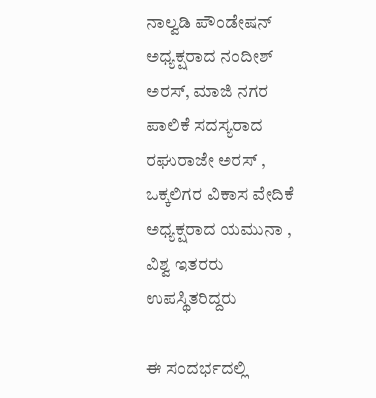ನಾಲ್ವಡಿ ಪೌಂಡೇಷನ್ ಅಧ್ಯಕ್ಷರಾದ ನಂದೀಶ್ ಅರಸ್, ಮಾಜಿ ನಗರ ಪಾಲಿಕೆ ಸದಸ್ಯರಾದ
ರಘುರಾಜೇ ಅರಸ್ , ಒಕ್ಕಲಿಗರ ವಿಕಾಸ ವೇದಿಕೆ ಅಧ್ಯಕ್ಷರಾದ ಯಮುನಾ , ವಿಶ್ವ ಇತರರು ಉಪಸ್ಥಿತರಿದ್ದರು

ಈ ಸಂದರ್ಭದಲ್ಲಿ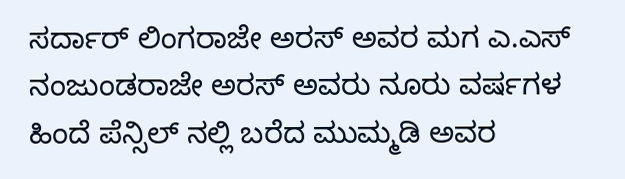ಸರ್ದಾರ್ ಲಿಂಗರಾಜೇ ಅರಸ್ ಅವರ ಮಗ ಎ.ಎಸ್ ನಂಜುಂಡರಾಜೇ ಅರಸ್ ಅವರು ನೂರು ವರ್ಷಗಳ ಹಿಂದೆ ಪೆನ್ಸಿಲ್ ನಲ್ಲಿ ಬರೆದ ಮುಮ್ಮಡಿ ಅವರ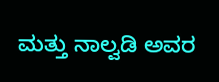ಮತ್ತು ನಾಲ್ವಡಿ ಅವರ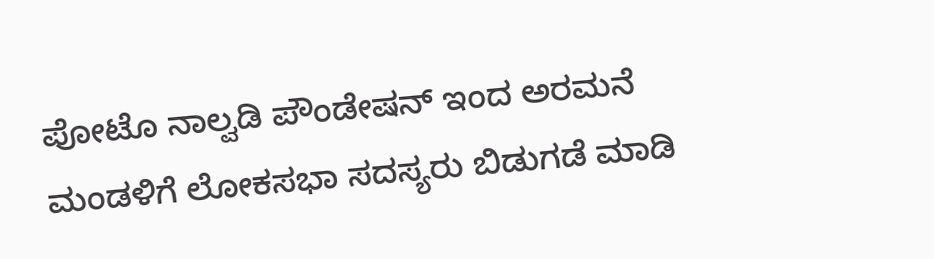ಪೋಟೊ ನಾಲ್ವಡಿ ಪೌಂಡೇಷನ್ ಇಂದ ಅರಮನೆ ಮಂಡಳಿಗೆ ಲೋಕಸಭಾ ಸದಸ್ಯರು ಬಿಡುಗಡೆ ಮಾಡಿ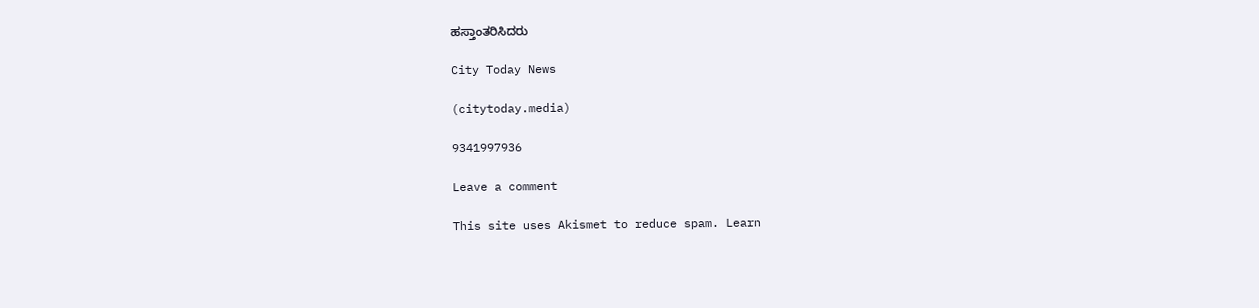ಹಸ್ತಾಂತರಿಸಿದರು

City Today News

(citytoday.media)

9341997936

Leave a comment

This site uses Akismet to reduce spam. Learn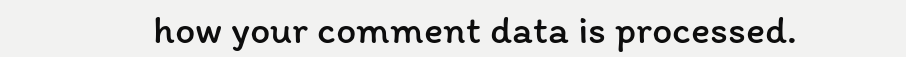how your comment data is processed.